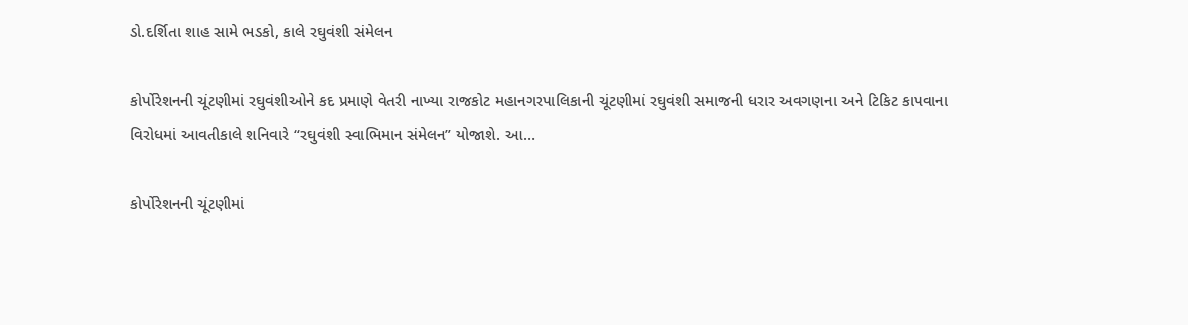ડો.દર્શિતા શાહ સામે ભડકો, કાલે રઘુવંશી સંમેલન

કોર્પોરેશનની ચૂંટણીમાં રઘુવંશીઓને કદ પ્રમાણે વેતરી નાખ્યા રાજકોટ મહાનગરપાલિકાની ચૂંટણીમાં રઘુવંશી સમાજની ધરાર અવગણના અને ટિકિટ કાપવાના વિરોધમાં આવતીકાલે શનિવારે “રઘુવંશી સ્વાભિમાન સંમેલન” યોજાશે. આ…

કોર્પોરેશનની ચૂંટણીમાં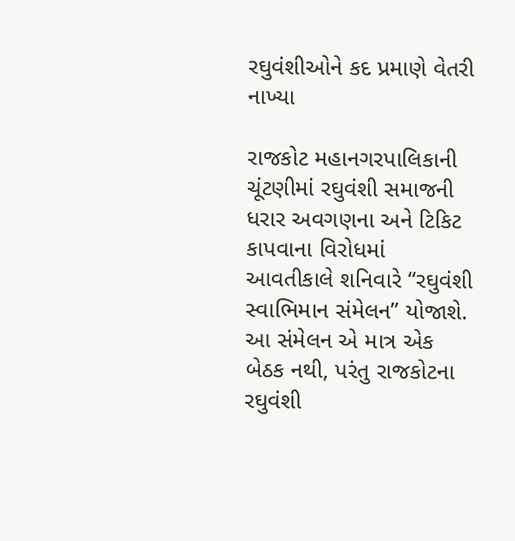રઘુવંશીઓને કદ પ્રમાણે વેતરી નાખ્યા

રાજકોટ મહાનગરપાલિકાની ચૂંટણીમાં રઘુવંશી સમાજની ધરાર અવગણના અને ટિકિટ કાપવાના વિરોધમાં આવતીકાલે શનિવારે “રઘુવંશી સ્વાભિમાન સંમેલન” યોજાશે. આ સંમેલન એ માત્ર એક બેઠક નથી, પરંતુ રાજકોટના રઘુવંશી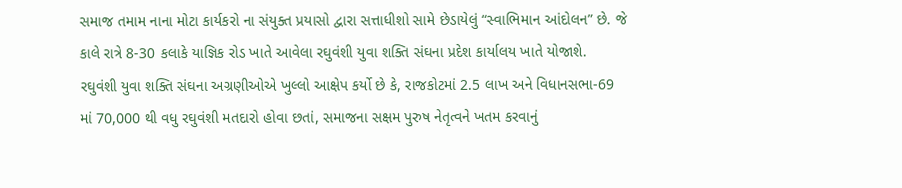સમાજ તમામ નાના મોટા કાર્યકરો ના સંયુક્ત પ્રયાસો દ્વારા સત્તાધીશો સામે છેડાયેલું “સ્વાભિમાન આંદોલન” છે. જે કાલે રાત્રે 8-30 કલાકે યાજ્ઞિક રોડ ખાતે આવેલા રઘુવંશી યુવા શક્તિ સંઘના પ્રદેશ કાર્યાલય ખાતે યોજાશે.
રઘુવંશી યુવા શક્તિ સંઘના અગ્રણીઓએ ખુલ્લો આક્ષેપ કર્યો છે કે, રાજકોટમાં 2.5 લાખ અને વિધાનસભા-69 માં 70,000 થી વધુ રઘુવંશી મતદારો હોવા છતાં, સમાજના સક્ષમ પુરુષ નેતૃત્વને ખતમ કરવાનું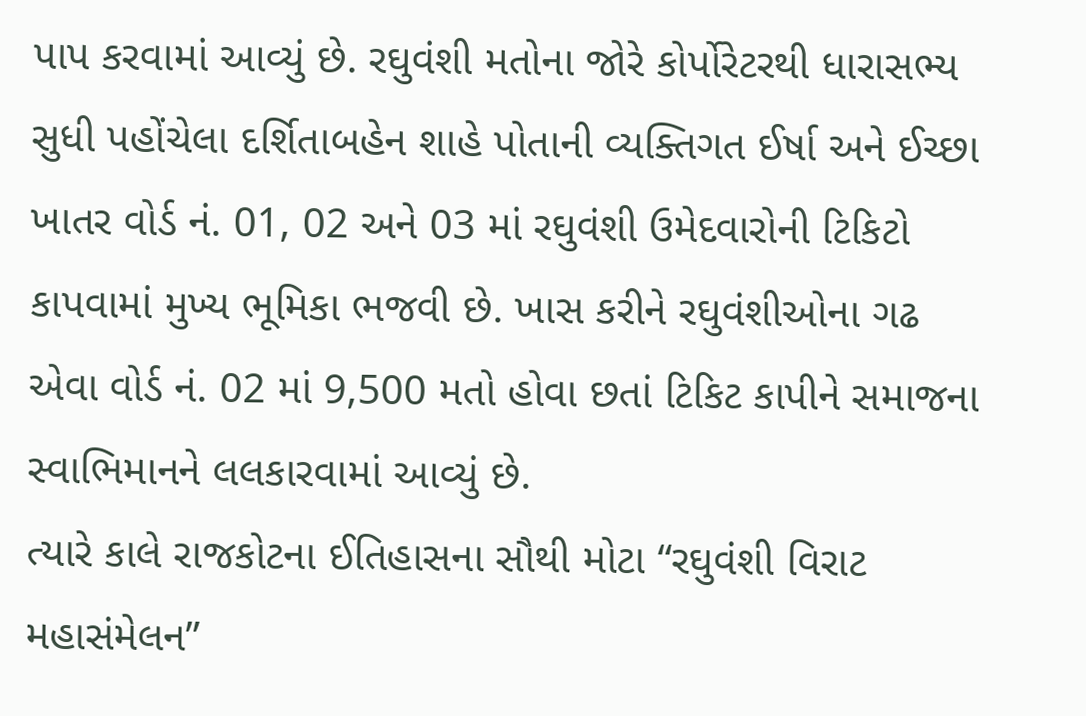પાપ કરવામાં આવ્યું છે. રઘુવંશી મતોના જોરે કોર્પોરેટરથી ધારાસભ્ય સુધી પહોંચેલા દર્શિતાબહેન શાહે પોતાની વ્યક્તિગત ઈર્ષા અને ઈચ્છા ખાતર વોર્ડ નં. 01, 02 અને 03 માં રઘુવંશી ઉમેદવારોની ટિકિટો કાપવામાં મુખ્ય ભૂમિકા ભજવી છે. ખાસ કરીને રઘુવંશીઓના ગઢ એવા વોર્ડ નં. 02 માં 9,500 મતો હોવા છતાં ટિકિટ કાપીને સમાજના સ્વાભિમાનને લલકારવામાં આવ્યું છે.
ત્યારે કાલે રાજકોટના ઈતિહાસના સૌથી મોટા “રઘુવંશી વિરાટ મહાસંમેલન”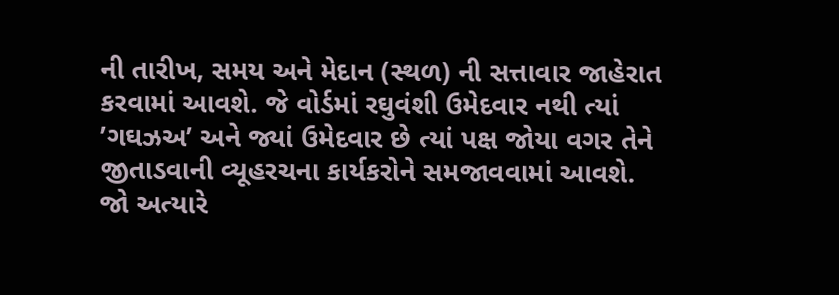ની તારીખ, સમય અને મેદાન (સ્થળ) ની સત્તાવાર જાહેરાત કરવામાં આવશે. જે વોર્ડમાં રઘુવંશી ઉમેદવાર નથી ત્યાં ’ગઘઝઅ’ અને જ્યાં ઉમેદવાર છે ત્યાં પક્ષ જોયા વગર તેને જીતાડવાની વ્યૂહરચના કાર્યકરોને સમજાવવામાં આવશે.
જો અત્યારે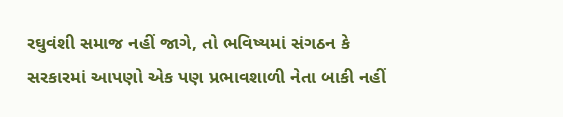રઘુવંશી સમાજ નહીં જાગે, તો ભવિષ્યમાં સંગઠન કે સરકારમાં આપણો એક પણ પ્રભાવશાળી નેતા બાકી નહીં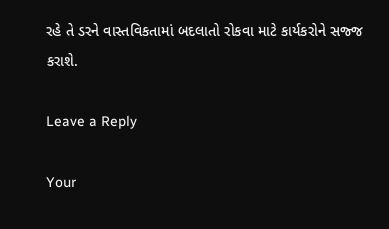રહે તે ડરને વાસ્તવિકતામાં બદલાતો રોકવા માટે કાર્યકરોને સજ્જ કરાશે.

Leave a Reply

Your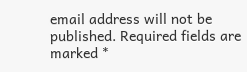email address will not be published. Required fields are marked *